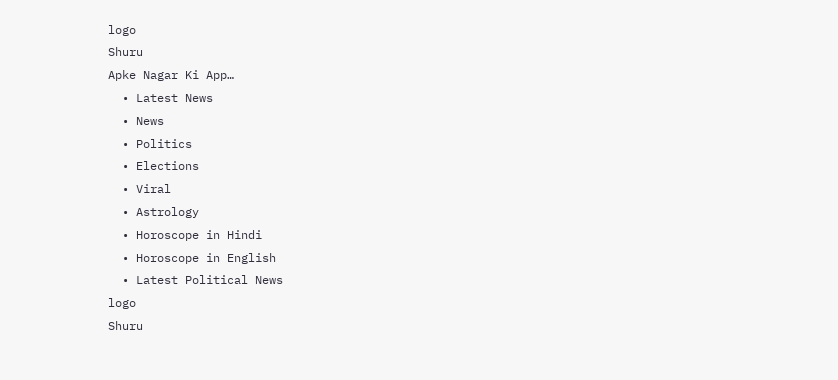logo
Shuru
Apke Nagar Ki App…
  • Latest News
  • News
  • Politics
  • Elections
  • Viral
  • Astrology
  • Horoscope in Hindi
  • Horoscope in English
  • Latest Political News
logo
Shuru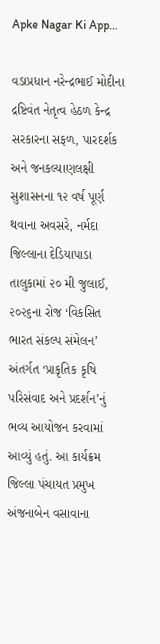Apke Nagar Ki App…

વડાપ્રધાન નરેન્દ્રભાઈ મોદીના દ્રષ્ટિવંત નેતૃત્વ હેઠળ કેન્દ્ર સરકારના સફળ, પારદર્શક અને જનકલ્યાણલક્ષી સુશાસનના ૧૨ વર્ષ પૂર્ણ થવાના અવસરે, નર્મદા જિલ્લાના દેડિયાપાડા તાલુકામાં ૨૦ મી જુલાઈ, ૨૦૨૬ના રોજ ‘વિકસિત ભારત સંકલ્પ સંમેલન’ અંતર્ગત ‘પ્રાકૃતિક કૃષિ પરિસંવાદ અને પ્રદર્શન’નું ભવ્ય આયોજન કરવામાં આવ્યું હતું. આ કાર્યક્રમ જિલ્લા પંચાયત પ્રમુખ અંજનાબેન વસાવાના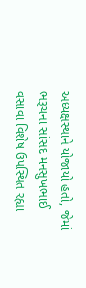અધ્યક્ષસ્થાને યોજાયો હતો, જેમાં ભરૂચના સાંસદ મનસુખભાઈ વસાવા વિશેષ ઉપસ્થિત રહ્યા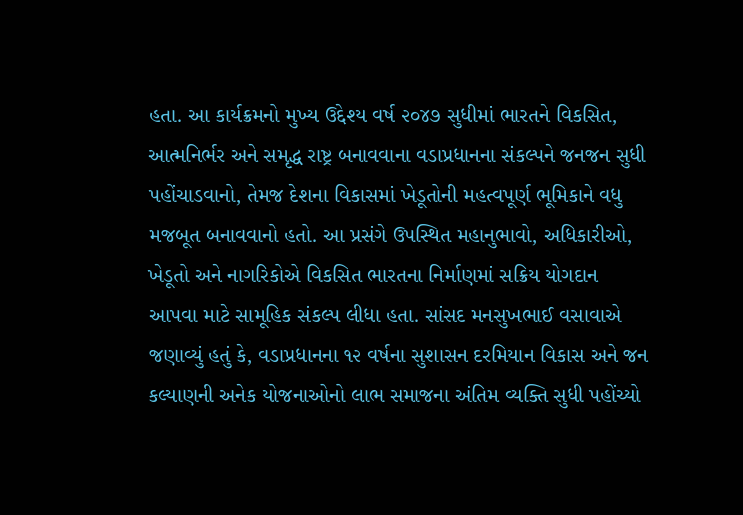હતા. આ કાર્યક્રમનો મુખ્ય ઉદ્દેશ્ય વર્ષ ૨૦૪૭ સુધીમાં ભારતને વિકસિત, આત્મનિર્ભર અને સમૃદ્ધ રાષ્ટ્ર બનાવવાના વડાપ્રધાનના સંકલ્પને જનજન સુધી પહોંચાડવાનો, તેમજ દેશના વિકાસમાં ખેડૂતોની મહત્વપૂર્ણ ભૂમિકાને વધુ મજબૂત બનાવવાનો હતો. આ પ્રસંગે ઉપસ્થિત મહાનુભાવો, અધિકારીઓ, ખેડૂતો અને નાગરિકોએ વિકસિત ભારતના નિર્માણમાં સક્રિય યોગદાન આપવા માટે સામૂહિક સંકલ્પ લીધા હતા. સાંસદ મનસુખભાઈ વસાવાએ જણાવ્યું હતું કે, વડાપ્રધાનના ૧૨ વર્ષના સુશાસન દરમિયાન વિકાસ અને જન કલ્યાણની અનેક યોજનાઓનો લાભ સમાજના અંતિમ વ્યક્તિ સુધી પહોંચ્યો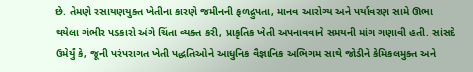છે. તેમણે રસાયણયુક્ત ખેતીના કારણે જમીનની ફળદ્રુપતા, માનવ આરોગ્ય અને પર્યાવરણ સામે ઊભા થયેલા ગંભીર પડકારો અંગે ચિંતા વ્યક્ત કરી, પ્રાકૃતિક ખેતી અપનાવવાને સમયની માંગ ગણાવી હતી. સાંસદે ઉમેર્યું કે, જૂની પરંપરાગત ખેતી પદ્ધતિઓને આધુનિક વૈજ્ઞાનિક અભિગમ સાથે જોડીને કેમિકલમુક્ત અને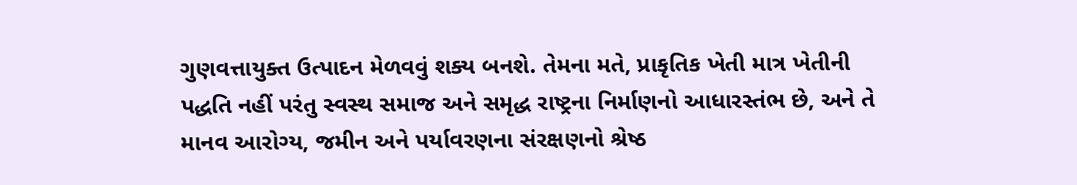ગુણવત્તાયુક્ત ઉત્પાદન મેળવવું શક્ય બનશે. તેમના મતે, પ્રાકૃતિક ખેતી માત્ર ખેતીની પદ્ધતિ નહીં પરંતુ સ્વસ્થ સમાજ અને સમૃદ્ધ રાષ્ટ્રના નિર્માણનો આધારસ્તંભ છે, અને તે માનવ આરોગ્ય, જમીન અને પર્યાવરણના સંરક્ષણનો શ્રેષ્ઠ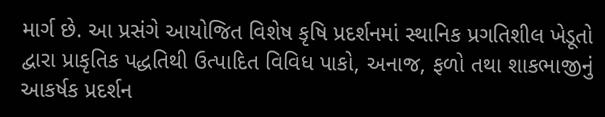માર્ગ છે. આ પ્રસંગે આયોજિત વિશેષ કૃષિ પ્રદર્શનમાં સ્થાનિક પ્રગતિશીલ ખેડૂતો દ્વારા પ્રાકૃતિક પદ્ધતિથી ઉત્પાદિત વિવિધ પાકો, અનાજ, ફળો તથા શાકભાજીનું આકર્ષક પ્રદર્શન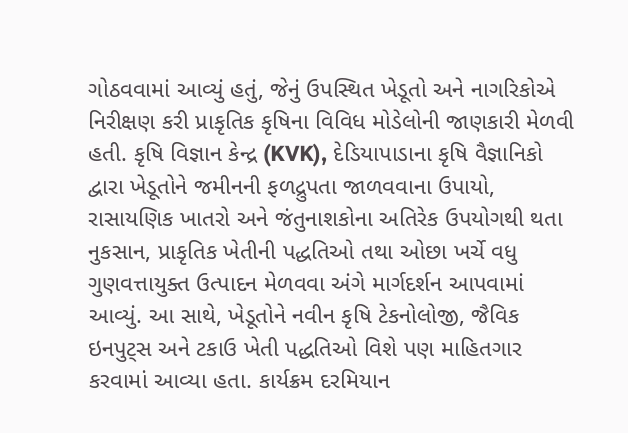ગોઠવવામાં આવ્યું હતું, જેનું ઉપસ્થિત ખેડૂતો અને નાગરિકોએ નિરીક્ષણ કરી પ્રાકૃતિક કૃષિના વિવિધ મોડેલોની જાણકારી મેળવી હતી. કૃષિ વિજ્ઞાન કેન્દ્ર (KVK), દેડિયાપાડાના કૃષિ વૈજ્ઞાનિકો દ્વારા ખેડૂતોને જમીનની ફળદ્રુપતા જાળવવાના ઉપાયો, રાસાયણિક ખાતરો અને જંતુનાશકોના અતિરેક ઉપયોગથી થતા નુકસાન, પ્રાકૃતિક ખેતીની પદ્ધતિઓ તથા ઓછા ખર્ચે વધુ ગુણવત્તાયુક્ત ઉત્પાદન મેળવવા અંગે માર્ગદર્શન આપવામાં આવ્યું. આ સાથે, ખેડૂતોને નવીન કૃષિ ટેકનોલોજી, જૈવિક ઇનપુટ્સ અને ટકાઉ ખેતી પદ્ધતિઓ વિશે પણ માહિતગાર કરવામાં આવ્યા હતા. કાર્યક્રમ દરમિયાન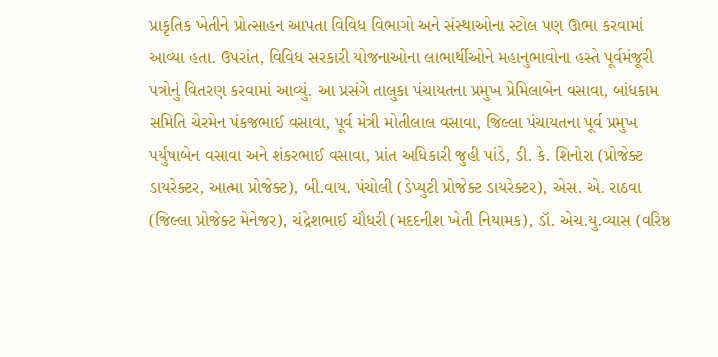પ્રાકૃતિક ખેતીને પ્રોત્સાહન આપતા વિવિધ વિભાગો અને સંસ્થાઓના સ્ટોલ પણ ઊભા કરવામાં આવ્યા હતા. ઉપરાંત, વિવિધ સરકારી યોજનાઓના લાભાર્થીઓને મહાનુભાવોના હસ્તે પૂર્વમંજૂરી પત્રોનું વિતરણ કરવામાં આવ્યું. આ પ્રસંગે તાલુકા પંચાયતના પ્રમુખ પ્રેમિલાબેન વસાવા, બાંધકામ સમિતિ ચેરમેન પંકજભાઈ વસાવા, પૂર્વ મંત્રી મોતીલાલ વસાવા, જિલ્લા પંચાયતના પૂર્વ પ્રમુખ પર્યુષાબેન વસાવા અને શંકરભાઈ વસાવા, પ્રાંત અધિકારી જુહી પાંડે, ડી. કે. શિનોરા (પ્રોજેક્ટ ડાયરેક્ટર, આત્મા પ્રોજેક્ટ), બી.વાય. પંચોલી (ડેપ્યુટી પ્રોજેક્ટ ડાયરેક્ટર), એસ. એ. રાઠવા (જિલ્લા પ્રોજેક્ટ મેનેજર), ચંદ્રેશભાઈ ચૌધરી (મદદનીશ ખેતી નિયામક), ડૉ. એચ.યુ.વ્યાસ (વરિષ્ઠ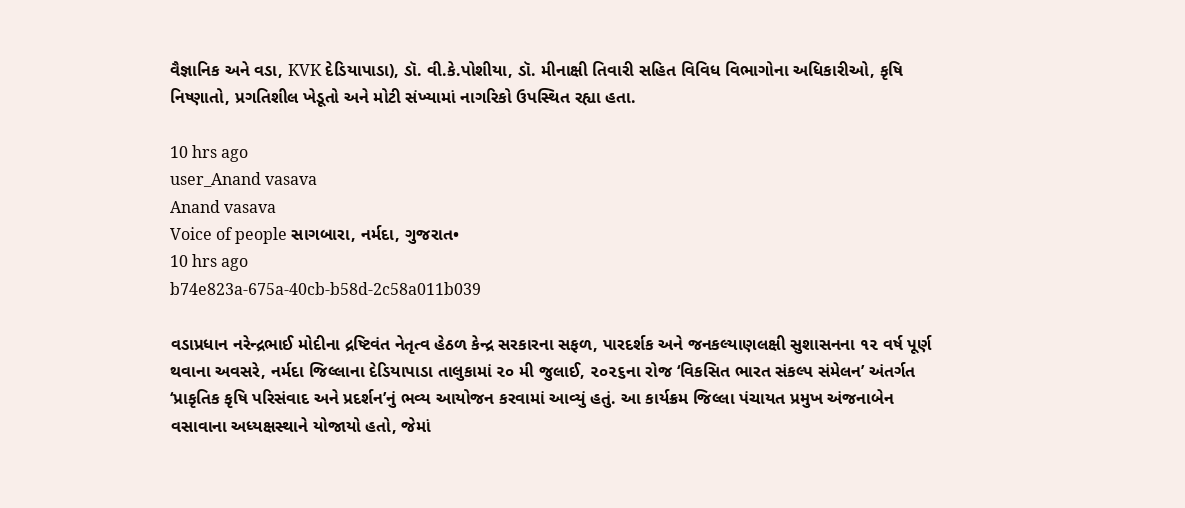વૈજ્ઞાનિક અને વડા, KVK દેડિયાપાડા), ડૉ. વી.કે.પોશીયા, ડૉ. મીનાક્ષી તિવારી સહિત વિવિધ વિભાગોના અધિકારીઓ, કૃષિ નિષ્ણાતો, પ્રગતિશીલ ખેડૂતો અને મોટી સંખ્યામાં નાગરિકો ઉપસ્થિત રહ્યા હતા.

10 hrs ago
user_Anand vasava
Anand vasava
Voice of people સાગબારા, નર્મદા, ગુજરાત•
10 hrs ago
b74e823a-675a-40cb-b58d-2c58a011b039

વડાપ્રધાન નરેન્દ્રભાઈ મોદીના દ્રષ્ટિવંત નેતૃત્વ હેઠળ કેન્દ્ર સરકારના સફળ, પારદર્શક અને જનકલ્યાણલક્ષી સુશાસનના ૧૨ વર્ષ પૂર્ણ થવાના અવસરે, નર્મદા જિલ્લાના દેડિયાપાડા તાલુકામાં ૨૦ મી જુલાઈ, ૨૦૨૬ના રોજ ‘વિકસિત ભારત સંકલ્પ સંમેલન’ અંતર્ગત ‘પ્રાકૃતિક કૃષિ પરિસંવાદ અને પ્રદર્શન’નું ભવ્ય આયોજન કરવામાં આવ્યું હતું. આ કાર્યક્રમ જિલ્લા પંચાયત પ્રમુખ અંજનાબેન વસાવાના અધ્યક્ષસ્થાને યોજાયો હતો, જેમાં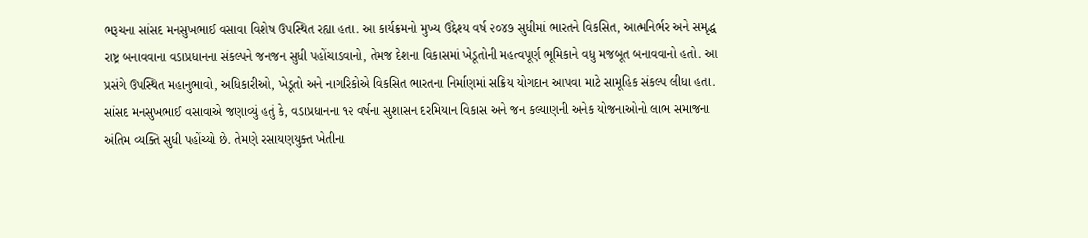ભરૂચના સાંસદ મનસુખભાઈ વસાવા વિશેષ ઉપસ્થિત રહ્યા હતા. આ કાર્યક્રમનો મુખ્ય ઉદ્દેશ્ય વર્ષ ૨૦૪૭ સુધીમાં ભારતને વિકસિત, આત્મનિર્ભર અને સમૃદ્ધ રાષ્ટ્ર બનાવવાના વડાપ્રધાનના સંકલ્પને જનજન સુધી પહોંચાડવાનો, તેમજ દેશના વિકાસમાં ખેડૂતોની મહત્વપૂર્ણ ભૂમિકાને વધુ મજબૂત બનાવવાનો હતો. આ પ્રસંગે ઉપસ્થિત મહાનુભાવો, અધિકારીઓ, ખેડૂતો અને નાગરિકોએ વિકસિત ભારતના નિર્માણમાં સક્રિય યોગદાન આપવા માટે સામૂહિક સંકલ્પ લીધા હતા. સાંસદ મનસુખભાઈ વસાવાએ જણાવ્યું હતું કે, વડાપ્રધાનના ૧૨ વર્ષના સુશાસન દરમિયાન વિકાસ અને જન કલ્યાણની અનેક યોજનાઓનો લાભ સમાજના અંતિમ વ્યક્તિ સુધી પહોંચ્યો છે. તેમણે રસાયણયુક્ત ખેતીના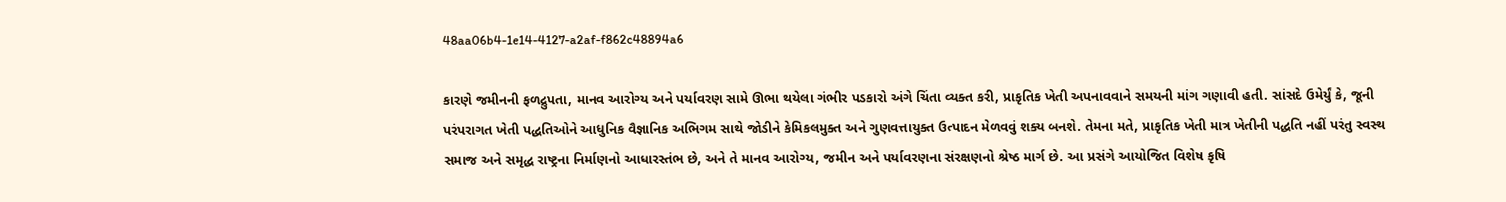48aa06b4-1e14-4127-a2af-f862c48894a6

કારણે જમીનની ફળદ્રુપતા, માનવ આરોગ્ય અને પર્યાવરણ સામે ઊભા થયેલા ગંભીર પડકારો અંગે ચિંતા વ્યક્ત કરી, પ્રાકૃતિક ખેતી અપનાવવાને સમયની માંગ ગણાવી હતી. સાંસદે ઉમેર્યું કે, જૂની પરંપરાગત ખેતી પદ્ધતિઓને આધુનિક વૈજ્ઞાનિક અભિગમ સાથે જોડીને કેમિકલમુક્ત અને ગુણવત્તાયુક્ત ઉત્પાદન મેળવવું શક્ય બનશે. તેમના મતે, પ્રાકૃતિક ખેતી માત્ર ખેતીની પદ્ધતિ નહીં પરંતુ સ્વસ્થ સમાજ અને સમૃદ્ધ રાષ્ટ્રના નિર્માણનો આધારસ્તંભ છે, અને તે માનવ આરોગ્ય, જમીન અને પર્યાવરણના સંરક્ષણનો શ્રેષ્ઠ માર્ગ છે. આ પ્રસંગે આયોજિત વિશેષ કૃષિ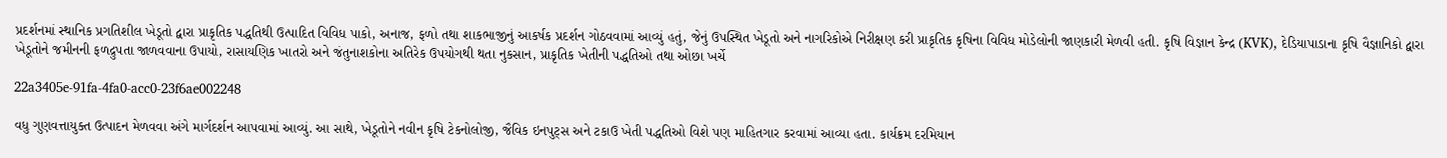પ્રદર્શનમાં સ્થાનિક પ્રગતિશીલ ખેડૂતો દ્વારા પ્રાકૃતિક પદ્ધતિથી ઉત્પાદિત વિવિધ પાકો, અનાજ, ફળો તથા શાકભાજીનું આકર્ષક પ્રદર્શન ગોઠવવામાં આવ્યું હતું, જેનું ઉપસ્થિત ખેડૂતો અને નાગરિકોએ નિરીક્ષણ કરી પ્રાકૃતિક કૃષિના વિવિધ મોડેલોની જાણકારી મેળવી હતી. કૃષિ વિજ્ઞાન કેન્દ્ર (KVK), દેડિયાપાડાના કૃષિ વૈજ્ઞાનિકો દ્વારા ખેડૂતોને જમીનની ફળદ્રુપતા જાળવવાના ઉપાયો, રાસાયણિક ખાતરો અને જંતુનાશકોના અતિરેક ઉપયોગથી થતા નુકસાન, પ્રાકૃતિક ખેતીની પદ્ધતિઓ તથા ઓછા ખર્ચે

22a3405e-91fa-4fa0-acc0-23f6ae002248

વધુ ગુણવત્તાયુક્ત ઉત્પાદન મેળવવા અંગે માર્ગદર્શન આપવામાં આવ્યું. આ સાથે, ખેડૂતોને નવીન કૃષિ ટેકનોલોજી, જૈવિક ઇનપુટ્સ અને ટકાઉ ખેતી પદ્ધતિઓ વિશે પણ માહિતગાર કરવામાં આવ્યા હતા. કાર્યક્રમ દરમિયાન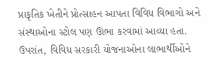પ્રાકૃતિક ખેતીને પ્રોત્સાહન આપતા વિવિધ વિભાગો અને સંસ્થાઓના સ્ટોલ પણ ઊભા કરવામાં આવ્યા હતા. ઉપરાંત, વિવિધ સરકારી યોજનાઓના લાભાર્થીઓને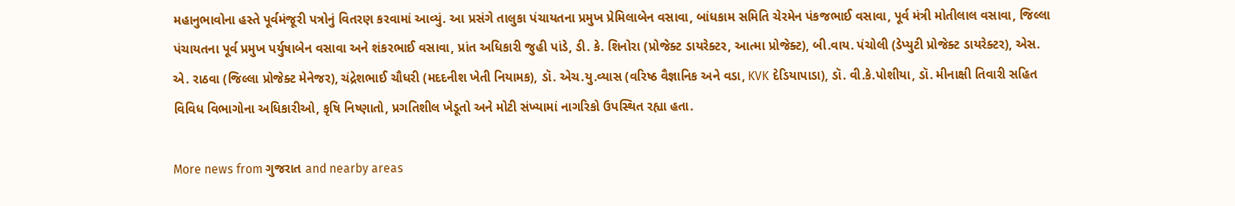મહાનુભાવોના હસ્તે પૂર્વમંજૂરી પત્રોનું વિતરણ કરવામાં આવ્યું. આ પ્રસંગે તાલુકા પંચાયતના પ્રમુખ પ્રેમિલાબેન વસાવા, બાંધકામ સમિતિ ચેરમેન પંકજભાઈ વસાવા, પૂર્વ મંત્રી મોતીલાલ વસાવા, જિલ્લા પંચાયતના પૂર્વ પ્રમુખ પર્યુષાબેન વસાવા અને શંકરભાઈ વસાવા, પ્રાંત અધિકારી જુહી પાંડે, ડી. કે. શિનોરા (પ્રોજેક્ટ ડાયરેક્ટર, આત્મા પ્રોજેક્ટ), બી.વાય. પંચોલી (ડેપ્યુટી પ્રોજેક્ટ ડાયરેક્ટર), એસ. એ. રાઠવા (જિલ્લા પ્રોજેક્ટ મેનેજર), ચંદ્રેશભાઈ ચૌધરી (મદદનીશ ખેતી નિયામક), ડૉ. એચ.યુ.વ્યાસ (વરિષ્ઠ વૈજ્ઞાનિક અને વડા, KVK દેડિયાપાડા), ડૉ. વી.કે.પોશીયા, ડૉ. મીનાક્ષી તિવારી સહિત વિવિધ વિભાગોના અધિકારીઓ, કૃષિ નિષ્ણાતો, પ્રગતિશીલ ખેડૂતો અને મોટી સંખ્યામાં નાગરિકો ઉપસ્થિત રહ્યા હતા.

More news from ગુજરાત and nearby areas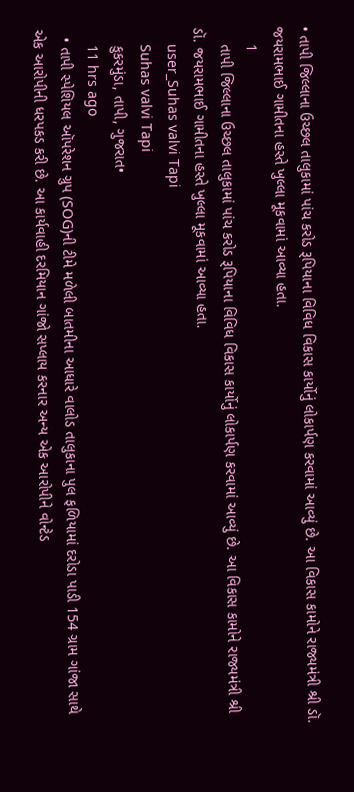• તાપી જિલ્લાના ઉચ્છલ તાલુકામાં પાંચ કરોડ રૂપિયાના વિવિધ વિકાસ કાર્યોનું લોકાર્પણ કરવામાં આવ્યું છે. આ વિકાસ કામોને રાજ્યમંત્રી શ્રી ડૉ. જયરામભાઈ ગામીતના હસ્તે ખુલ્લા મૂકવામાં આવ્યા હતા.
    1
    તાપી જિલ્લાના ઉચ્છલ તાલુકામાં પાંચ કરોડ રૂપિયાના વિવિધ વિકાસ કાર્યોનું લોકાર્પણ કરવામાં આવ્યું છે. આ વિકાસ કામોને રાજ્યમંત્રી શ્રી ડૉ. જયરામભાઈ ગામીતના હસ્તે ખુલ્લા મૂકવામાં આવ્યા હતા.
    user_Suhas valvi Tapi
    Suhas valvi Tapi
    કુકરમુંડા, તાપી, ગુજરાત•
    11 hrs ago
  • તાપી સ્પેશિયલ ઑપરેશન ગ્રુપ (SOG)ની ટીમે મળેલી બાતમીના આધારે વાલોડ તાલુકાના પુલ ફળિયામાં દરોડા પાડી 154 ગ્રામ ગાંજા સાથે એક આરોપીની ધરપકડ કરી છે. આ કાર્યવાહી દરમિયાન ગાંજો સપ્લાય કરનાર અન્ય એક આરોપીને વોન્ટેડ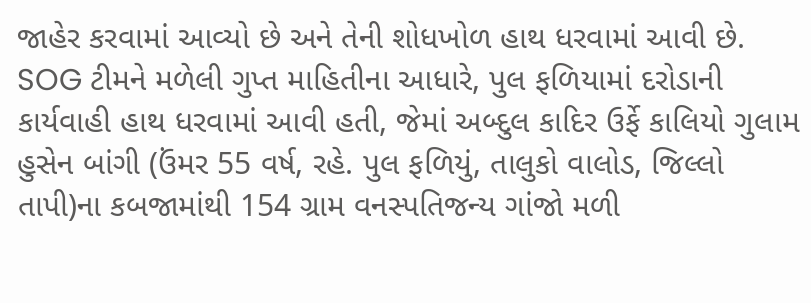જાહેર કરવામાં આવ્યો છે અને તેની શોધખોળ હાથ ધરવામાં આવી છે. SOG ટીમને મળેલી ગુપ્ત માહિતીના આધારે, પુલ ફળિયામાં દરોડાની કાર્યવાહી હાથ ધરવામાં આવી હતી, જેમાં અબ્દુલ કાદિર ઉર્ફે કાલિયો ગુલામ હુસેન બાંગી (ઉંમર 55 વર્ષ, રહે. પુલ ફળિયું, તાલુકો વાલોડ, જિલ્લો તાપી)ના કબજામાંથી 154 ગ્રામ વનસ્પતિજન્ય ગાંજો મળી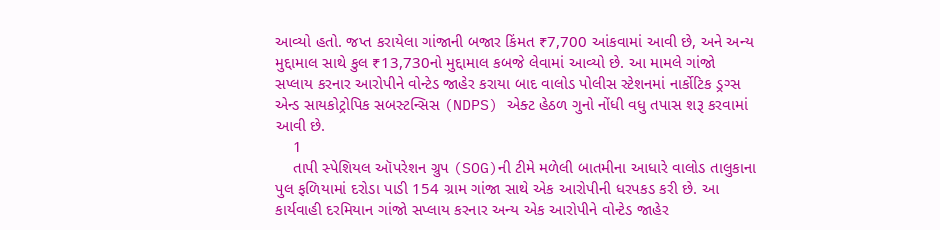આવ્યો હતો. જપ્ત કરાયેલા ગાંજાની બજાર કિંમત ₹7,700 આંકવામાં આવી છે, અને અન્ય મુદ્દામાલ સાથે કુલ ₹13,730નો મુદ્દામાલ કબજે લેવામાં આવ્યો છે. આ મામલે ગાંજો સપ્લાય કરનાર આરોપીને વોન્ટેડ જાહેર કરાયા બાદ વાલોડ પોલીસ સ્ટેશનમાં નાર્કોટિક ડ્રગ્સ એન્ડ સાયકોટ્રોપિક સબસ્ટન્સિસ (NDPS) એક્ટ હેઠળ ગુનો નોંધી વધુ તપાસ શરૂ કરવામાં આવી છે.
    1
    તાપી સ્પેશિયલ ઑપરેશન ગ્રુપ (SOG)ની ટીમે મળેલી બાતમીના આધારે વાલોડ તાલુકાના પુલ ફળિયામાં દરોડા પાડી 154 ગ્રામ ગાંજા સાથે એક આરોપીની ધરપકડ કરી છે. આ કાર્યવાહી દરમિયાન ગાંજો સપ્લાય કરનાર અન્ય એક આરોપીને વોન્ટેડ જાહેર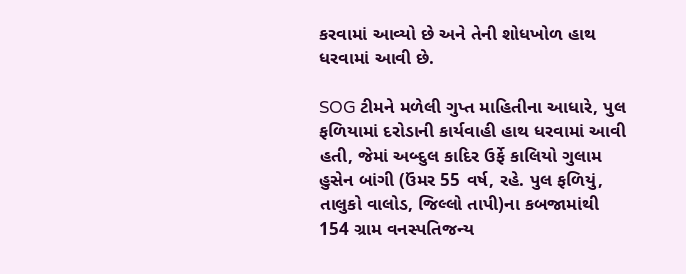કરવામાં આવ્યો છે અને તેની શોધખોળ હાથ ધરવામાં આવી છે.

SOG ટીમને મળેલી ગુપ્ત માહિતીના આધારે, પુલ ફળિયામાં દરોડાની કાર્યવાહી હાથ ધરવામાં આવી હતી, જેમાં અબ્દુલ કાદિર ઉર્ફે કાલિયો ગુલામ હુસેન બાંગી (ઉંમર 55 વર્ષ, રહે. પુલ ફળિયું, તાલુકો વાલોડ, જિલ્લો તાપી)ના કબજામાંથી 154 ગ્રામ વનસ્પતિજન્ય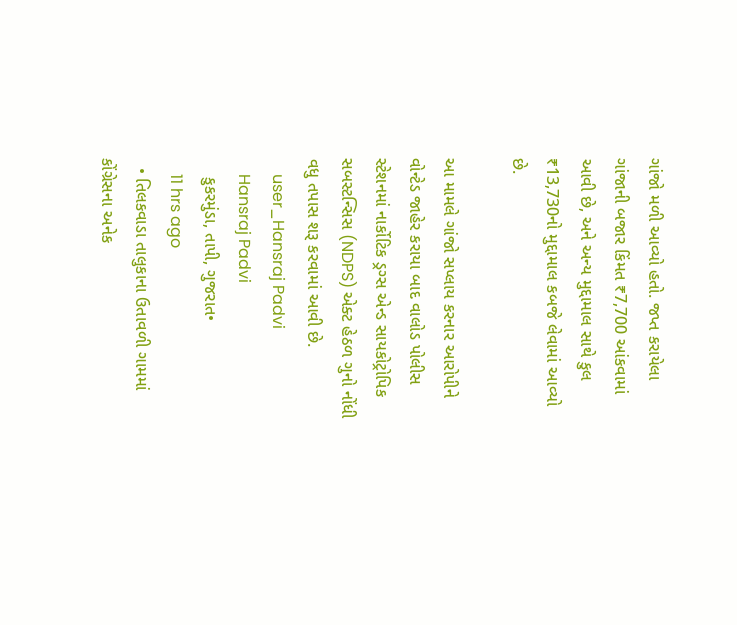ગાંજો મળી આવ્યો હતો. જપ્ત કરાયેલા ગાંજાની બજાર કિંમત ₹7,700 આંકવામાં આવી છે, અને અન્ય મુદ્દામાલ સાથે કુલ ₹13,730નો મુદ્દામાલ કબજે લેવામાં આવ્યો છે.

આ મામલે ગાંજો સપ્લાય કરનાર આરોપીને વોન્ટેડ જાહેર કરાયા બાદ વાલોડ પોલીસ સ્ટેશનમાં નાર્કોટિક ડ્રગ્સ એન્ડ સાયકોટ્રોપિક સબસ્ટન્સિસ (NDPS) એક્ટ હેઠળ ગુનો નોંધી વધુ તપાસ શરૂ કરવામાં આવી છે.
    user_Hansraj Padvi
    Hansraj Padvi
    કુકરમુંડા, તાપી, ગુજરાત•
    11 hrs ago
  • તિલકવાડા તાલુકાના ઉતાવળી ગામમાં કોંગ્રેસના અનેક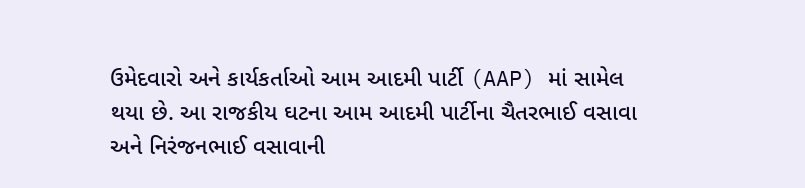ઉમેદવારો અને કાર્યકર્તાઓ આમ આદમી પાર્ટી (AAP) માં સામેલ થયા છે. આ રાજકીય ઘટના આમ આદમી પાર્ટીના ચૈતરભાઈ વસાવા અને નિરંજનભાઈ વસાવાની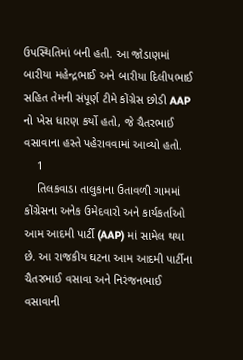ઉપસ્થિતિમાં બની હતી. આ જોડાણમાં બારીયા મહેન્દ્રભાઈ અને બારીયા દિલીપભાઈ સહિત તેમની સંપૂર્ણ ટીમે કોંગ્રેસ છોડી AAP નો ખેસ ધારણ કર્યો હતો, જે ચૈતરભાઈ વસાવાના હસ્તે પહેરાવવામાં આવ્યો હતો.
    1
    તિલકવાડા તાલુકાના ઉતાવળી ગામમાં કોંગ્રેસના અનેક ઉમેદવારો અને કાર્યકર્તાઓ આમ આદમી પાર્ટી (AAP) માં સામેલ થયા છે. આ રાજકીય ઘટના આમ આદમી પાર્ટીના ચૈતરભાઈ વસાવા અને નિરંજનભાઈ વસાવાની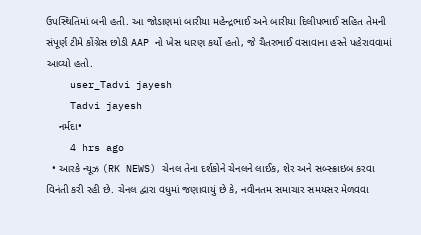ઉપસ્થિતિમાં બની હતી. આ જોડાણમાં બારીયા મહેન્દ્રભાઈ અને બારીયા દિલીપભાઈ સહિત તેમની સંપૂર્ણ ટીમે કોંગ્રેસ છોડી AAP નો ખેસ ધારણ કર્યો હતો, જે ચૈતરભાઈ વસાવાના હસ્તે પહેરાવવામાં આવ્યો હતો.
    user_Tadvi jayesh
    Tadvi jayesh
    નર્મદા•
    4 hrs ago
  • આરકે ન્યૂઝ (RK NEWS) ચેનલ તેના દર્શકોને ચેનલને લાઈક, શેર અને સબ્સ્ક્રાઇબ કરવા વિનંતી કરી રહી છે. ચેનલ દ્વારા વધુમાં જણાવાયું છે કે, નવીનતમ સમાચાર સમયસર મેળવવા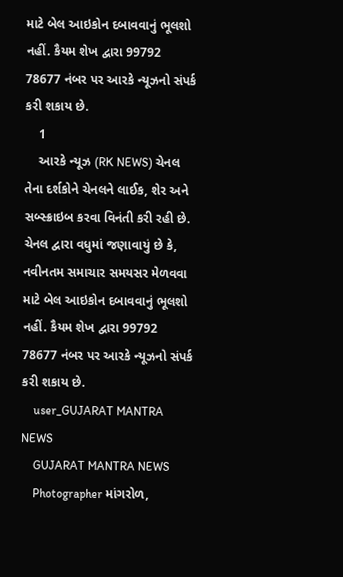માટે બેલ આઇકોન દબાવવાનું ભૂલશો નહીં. કૈયમ શેખ દ્વારા 99792 78677 નંબર પર આરકે ન્યૂઝનો સંપર્ક કરી શકાય છે.
    1
    આરકે ન્યૂઝ (RK NEWS) ચેનલ તેના દર્શકોને ચેનલને લાઈક, શેર અને સબ્સ્ક્રાઇબ કરવા વિનંતી કરી રહી છે. ચેનલ દ્વારા વધુમાં જણાવાયું છે કે, નવીનતમ સમાચાર સમયસર મેળવવા માટે બેલ આઇકોન દબાવવાનું ભૂલશો નહીં. કૈયમ શેખ દ્વારા 99792 78677 નંબર પર આરકે ન્યૂઝનો સંપર્ક કરી શકાય છે.
    user_GUJARAT MANTRA NEWS
    GUJARAT MANTRA NEWS
    Photographer માંગરોળ,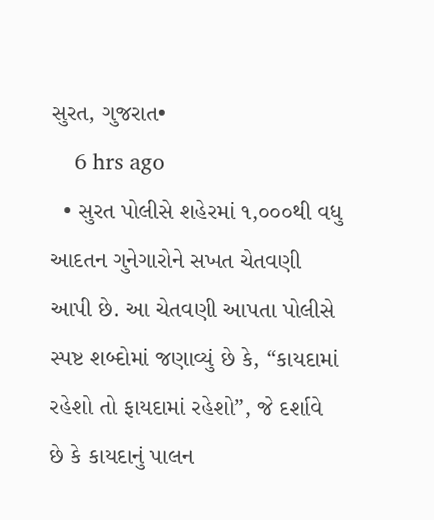સુરત, ગુજરાત•
    6 hrs ago
  • સુરત પોલીસે શહેરમાં ૧,૦૦૦થી વધુ આદતન ગુનેગારોને સખત ચેતવણી આપી છે. આ ચેતવણી આપતા પોલીસે સ્પષ્ટ શબ્દોમાં જણાવ્યું છે કે, “કાયદામાં રહેશો તો ફાયદામાં રહેશો”, જે દર્શાવે છે કે કાયદાનું પાલન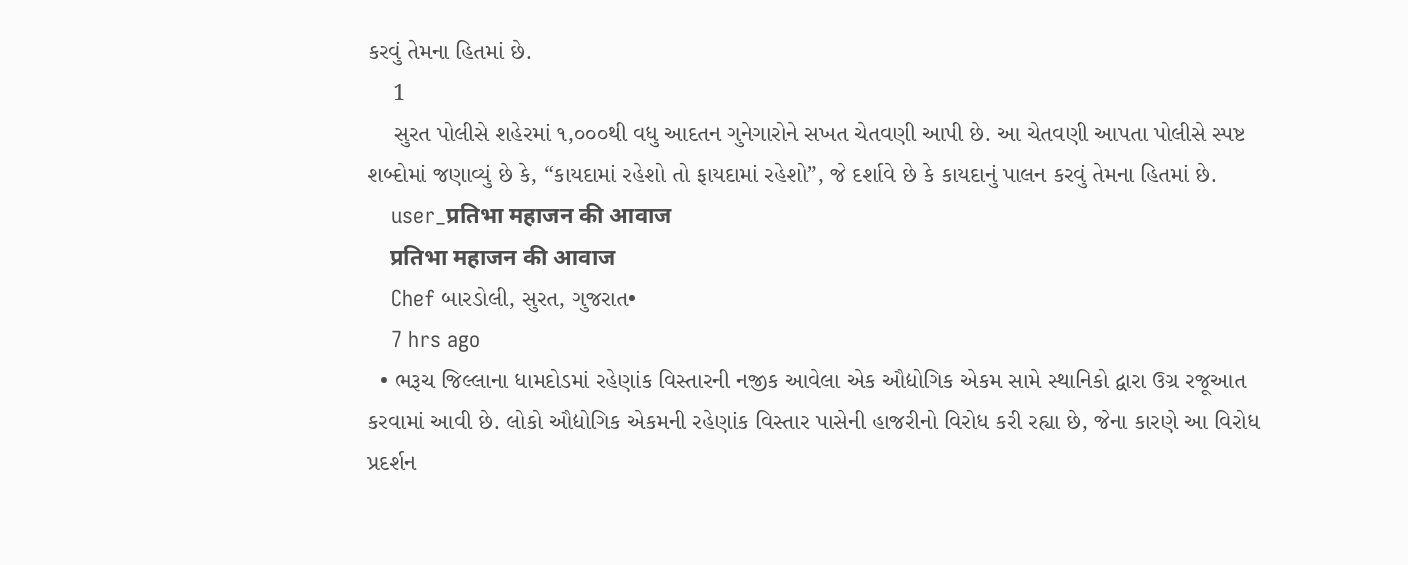કરવું તેમના હિતમાં છે.
    1
    સુરત પોલીસે શહેરમાં ૧,૦૦૦થી વધુ આદતન ગુનેગારોને સખત ચેતવણી આપી છે. આ ચેતવણી આપતા પોલીસે સ્પષ્ટ શબ્દોમાં જણાવ્યું છે કે, “કાયદામાં રહેશો તો ફાયદામાં રહેશો”, જે દર્શાવે છે કે કાયદાનું પાલન કરવું તેમના હિતમાં છે.
    user_प्रतिभा महाजन की आवाज
    प्रतिभा महाजन की आवाज
    Chef બારડોલી, સુરત, ગુજરાત•
    7 hrs ago
  • ભરૂચ જિલ્લાના ધામદોડમાં રહેણાંક વિસ્તારની નજીક આવેલા એક ઔદ્યોગિક એકમ સામે સ્થાનિકો દ્વારા ઉગ્ર રજૂઆત કરવામાં આવી છે. લોકો ઔદ્યોગિક એકમની રહેણાંક વિસ્તાર પાસેની હાજરીનો વિરોધ કરી રહ્યા છે, જેના કારણે આ વિરોધ પ્રદર્શન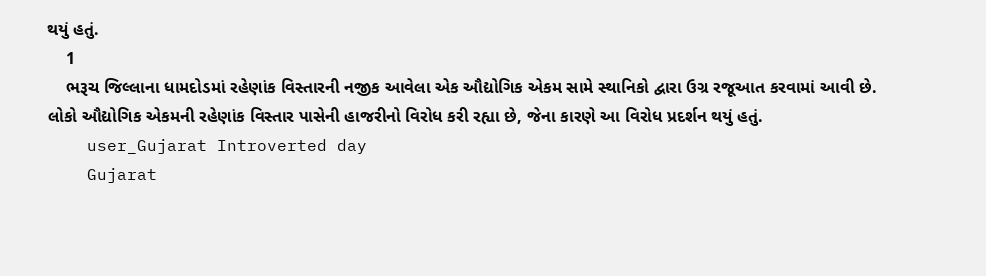થયું હતું.
    1
    ભરૂચ જિલ્લાના ધામદોડમાં રહેણાંક વિસ્તારની નજીક આવેલા એક ઔદ્યોગિક એકમ સામે સ્થાનિકો દ્વારા ઉગ્ર રજૂઆત કરવામાં આવી છે. લોકો ઔદ્યોગિક એકમની રહેણાંક વિસ્તાર પાસેની હાજરીનો વિરોધ કરી રહ્યા છે, જેના કારણે આ વિરોધ પ્રદર્શન થયું હતું.
    user_Gujarat Introverted day
    Gujarat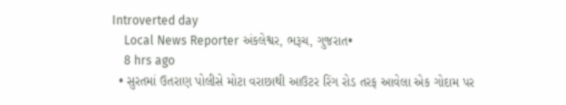Introverted day
    Local News Reporter અંકલેશ્વર, ભરૂચ, ગુજરાત•
    8 hrs ago
  • સુરતમાં ઉતરાણ પોલીસે મોટા વરાછાથી આઉટર રિંગ રોડ તરફ આવેલા એક ગોદામ પર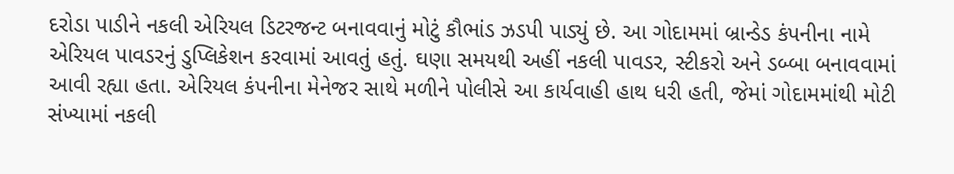દરોડા પાડીને નકલી એરિયલ ડિટરજન્ટ બનાવવાનું મોટું કૌભાંડ ઝડપી પાડ્યું છે. આ ગોદામમાં બ્રાન્ડેડ કંપનીના નામે એરિયલ પાવડરનું ડુપ્લિકેશન કરવામાં આવતું હતું. ઘણા સમયથી અહીં નકલી પાવડર, સ્ટીકરો અને ડબ્બા બનાવવામાં આવી રહ્યા હતા. એરિયલ કંપનીના મેનેજર સાથે મળીને પોલીસે આ કાર્યવાહી હાથ ધરી હતી, જેમાં ગોદામમાંથી મોટી સંખ્યામાં નકલી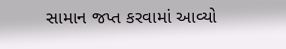સામાન જપ્ત કરવામાં આવ્યો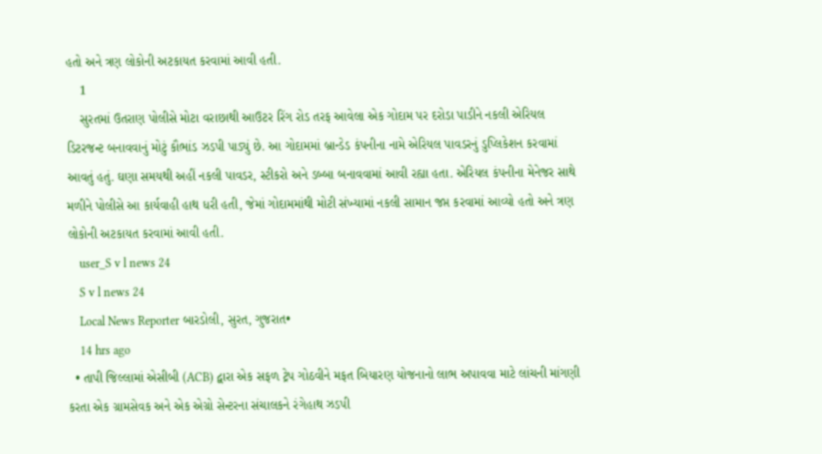હતો અને ત્રણ લોકોની અટકાયત કરવામાં આવી હતી.
    1
    સુરતમાં ઉતરાણ પોલીસે મોટા વરાછાથી આઉટર રિંગ રોડ તરફ આવેલા એક ગોદામ પર દરોડા પાડીને નકલી એરિયલ ડિટરજન્ટ બનાવવાનું મોટું કૌભાંડ ઝડપી પાડ્યું છે. આ ગોદામમાં બ્રાન્ડેડ કંપનીના નામે એરિયલ પાવડરનું ડુપ્લિકેશન કરવામાં આવતું હતું. ઘણા સમયથી અહીં નકલી પાવડર, સ્ટીકરો અને ડબ્બા બનાવવામાં આવી રહ્યા હતા. એરિયલ કંપનીના મેનેજર સાથે મળીને પોલીસે આ કાર્યવાહી હાથ ધરી હતી, જેમાં ગોદામમાંથી મોટી સંખ્યામાં નકલી સામાન જપ્ત કરવામાં આવ્યો હતો અને ત્રણ લોકોની અટકાયત કરવામાં આવી હતી.
    user_S v l news 24
    S v l news 24
    Local News Reporter બારડોલી, સુરત, ગુજરાત•
    14 hrs ago
  • તાપી જિલ્લામાં એસીબી (ACB) દ્વારા એક સફળ ટ્રેપ ગોઠવીને મફત બિયારણ યોજનાનો લાભ અપાવવા માટે લાંચની માંગણી કરતા એક ગ્રામસેવક અને એક એગ્રો સેન્ટરના સંચાલકને રંગેહાથ ઝડપી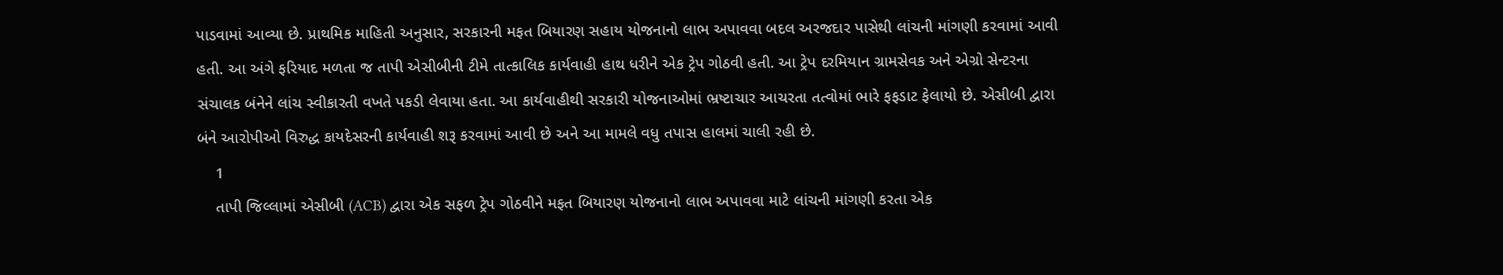પાડવામાં આવ્યા છે. પ્રાથમિક માહિતી અનુસાર, સરકારની મફત બિયારણ સહાય યોજનાનો લાભ અપાવવા બદલ અરજદાર પાસેથી લાંચની માંગણી કરવામાં આવી હતી. આ અંગે ફરિયાદ મળતા જ તાપી એસીબીની ટીમે તાત્કાલિક કાર્યવાહી હાથ ધરીને એક ટ્રેપ ગોઠવી હતી. આ ટ્રેપ દરમિયાન ગ્રામસેવક અને એગ્રો સેન્ટરના સંચાલક બંનેને લાંચ સ્વીકારતી વખતે પકડી લેવાયા હતા. આ કાર્યવાહીથી સરકારી યોજનાઓમાં ભ્રષ્ટાચાર આચરતા તત્વોમાં ભારે ફફડાટ ફેલાયો છે. એસીબી દ્વારા બંને આરોપીઓ વિરુદ્ધ કાયદેસરની કાર્યવાહી શરૂ કરવામાં આવી છે અને આ મામલે વધુ તપાસ હાલમાં ચાલી રહી છે.
    1
    તાપી જિલ્લામાં એસીબી (ACB) દ્વારા એક સફળ ટ્રેપ ગોઠવીને મફત બિયારણ યોજનાનો લાભ અપાવવા માટે લાંચની માંગણી કરતા એક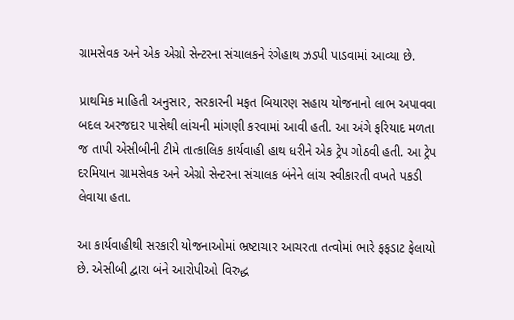ગ્રામસેવક અને એક એગ્રો સેન્ટરના સંચાલકને રંગેહાથ ઝડપી પાડવામાં આવ્યા છે.

પ્રાથમિક માહિતી અનુસાર, સરકારની મફત બિયારણ સહાય યોજનાનો લાભ અપાવવા બદલ અરજદાર પાસેથી લાંચની માંગણી કરવામાં આવી હતી. આ અંગે ફરિયાદ મળતા જ તાપી એસીબીની ટીમે તાત્કાલિક કાર્યવાહી હાથ ધરીને એક ટ્રેપ ગોઠવી હતી. આ ટ્રેપ દરમિયાન ગ્રામસેવક અને એગ્રો સેન્ટરના સંચાલક બંનેને લાંચ સ્વીકારતી વખતે પકડી લેવાયા હતા.

આ કાર્યવાહીથી સરકારી યોજનાઓમાં ભ્રષ્ટાચાર આચરતા તત્વોમાં ભારે ફફડાટ ફેલાયો છે. એસીબી દ્વારા બંને આરોપીઓ વિરુદ્ધ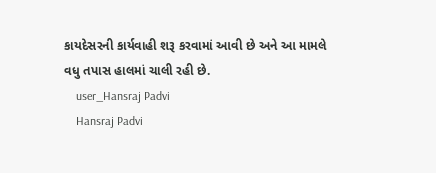કાયદેસરની કાર્યવાહી શરૂ કરવામાં આવી છે અને આ મામલે વધુ તપાસ હાલમાં ચાલી રહી છે.
    user_Hansraj Padvi
    Hansraj Padvi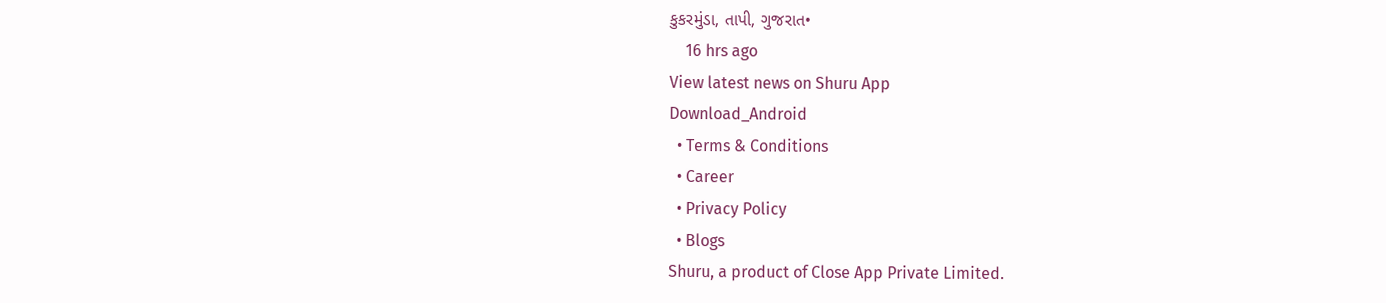કુકરમુંડા, તાપી, ગુજરાત•
    16 hrs ago
View latest news on Shuru App
Download_Android
  • Terms & Conditions
  • Career
  • Privacy Policy
  • Blogs
Shuru, a product of Close App Private Limited.